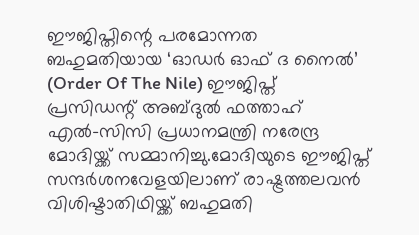ഈജിപ്തിന്റെ പരമോന്നത ബഹുമതിയായ ‘ഓഡര്‍ ഓഫ് ദ നൈല്‍’ (Order Of The Nile) ഈജിപ്ത് പ്രസിഡന്റ് അബ്ദുല്‍ ഫത്താഹ് എല്‍-സിസി പ്രധാനമന്ത്രി നരേന്ദ്ര മോദിയ്ക്ക് സമ്മാനിച്ചു.മോദിയുടെ ഈജിപ്ത് സന്ദർശനവേളയിലാണ് രാഷ്ട്രത്തലവന്‍ വിശിഷ്ടാതിഥിയ്ക്ക് ബഹുമതി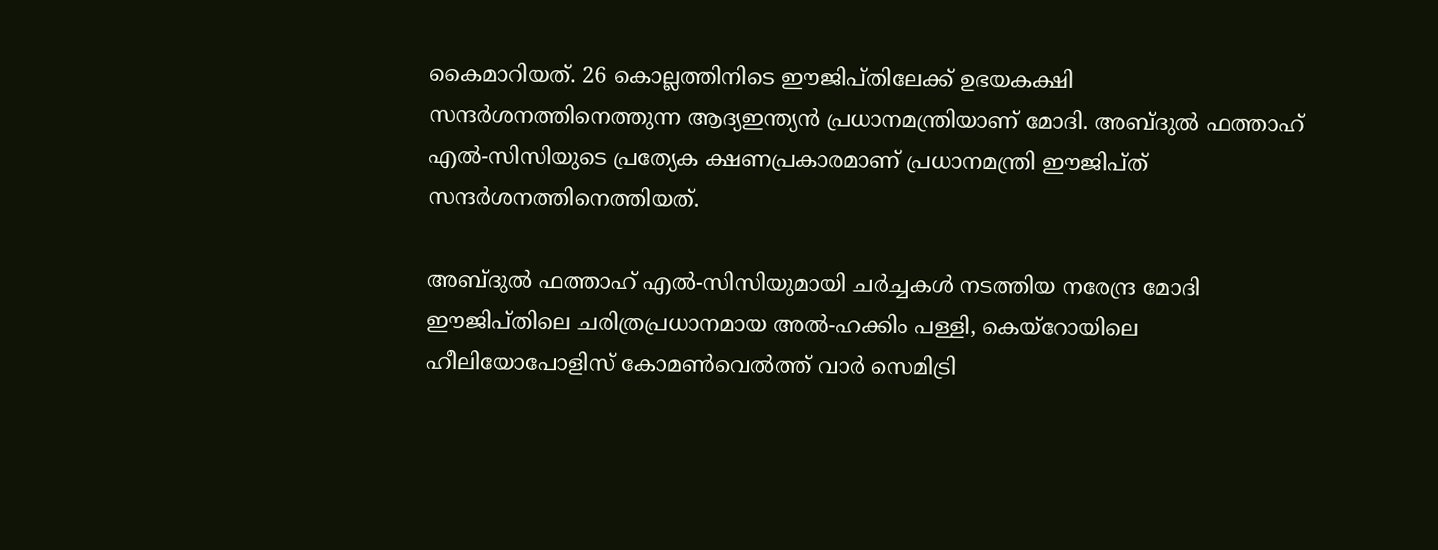കൈമാറിയത്. 26 കൊല്ലത്തിനിടെ ഈജിപ്തിലേക്ക് ഉഭയകക്ഷി സന്ദര്‍ശനത്തിനെത്തുന്ന ആദ്യഇന്ത്യന്‍ പ്രധാനമന്ത്രിയാണ് മോദി. അബ്ദുല്‍ ഫത്താഹ് എല്‍-സിസിയുടെ പ്രത്യേക ക്ഷണപ്രകാരമാണ് പ്രധാനമന്ത്രി ഈജിപ്ത് സന്ദര്‍ശനത്തിനെത്തിയത്.

അബ്ദുല്‍ ഫത്താഹ് എല്‍-സിസിയുമായി ചര്‍ച്ചകള്‍ നടത്തിയ നരേന്ദ്ര മോദി ഈജിപ്തിലെ ചരിത്രപ്രധാനമായ അല്‍-ഹക്കിം പള്ളി, കെയ്‌റോയിലെ ഹീലിയോപോളിസ് കോമണ്‍വെല്‍ത്ത് വാര്‍ സെമിട്രി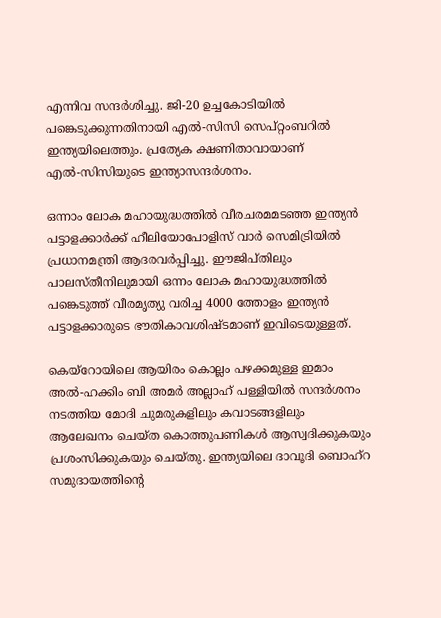എന്നിവ സന്ദര്‍ശിച്ചു. ജി-20 ഉച്ചകോടിയില്‍ പങ്കെടുക്കുന്നതിനായി എല്‍-സിസി സെപ്റ്റംബറില്‍ ഇന്ത്യയിലെത്തും. പ്രത്യേക ക്ഷണിതാവായാണ് എല്‍-സിസിയുടെ ഇന്ത്യാസന്ദര്‍ശനം.

ഒന്നാം ലോക മഹായുദ്ധത്തില്‍ വീരചരമമടഞ്ഞ ഇന്ത്യന്‍ പട്ടാളക്കാര്‍ക്ക് ഹീലിയോപോളിസ് വാര്‍ സെമിട്രിയില്‍ പ്രധാനമന്ത്രി ആദരവര്‍പ്പിച്ചു. ഈജിപ്തിലും പാലസ്തീനിലുമായി ഒന്നം ലോക മഹായുദ്ധത്തില്‍ പങ്കെടുത്ത് വീരമൃത്യു വരിച്ച 4000 ത്തോളം ഇന്ത്യന്‍ പട്ടാളക്കാരുടെ ഭൗതികാവശിഷ്ടമാണ് ഇവിടെയുള്ളത്.

കെയ്‌റോയിലെ ആയിരം കൊല്ലം പഴക്കമുള്ള ഇമാം അല്‍-ഹക്കിം ബി അമര്‍ അല്ലാഹ് പള്ളിയില്‍ സന്ദര്‍ശനം നടത്തിയ മോദി ചുമരുകളിലും കവാടങ്ങളിലും ആലേഖനം ചെയ്ത കൊത്തുപണികള്‍ ആസ്വദിക്കുകയും പ്രശംസിക്കുകയും ചെയ്തു. ഇന്ത്യയിലെ ദാവൂദി ബൊഹ്‌റ സമുദായത്തിന്റെ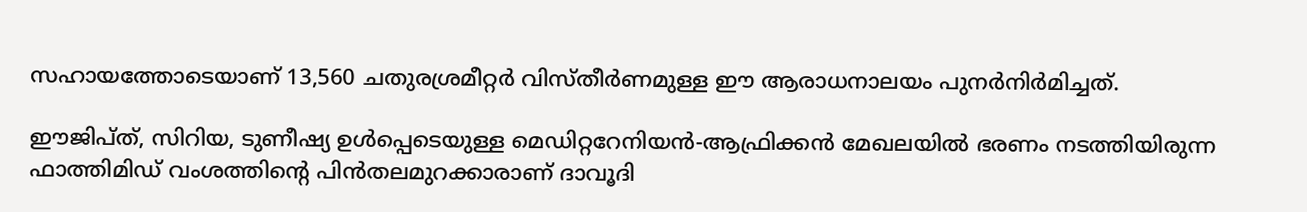സഹായത്തോടെയാണ് 13,560 ചതുരശ്രമീറ്റര്‍ വിസ്തീര്‍ണമുള്ള ഈ ആരാധനാലയം പുനര്‍നിര്‍മിച്ചത്.

ഈജിപ്ത്, സിറിയ, ടുണീഷ്യ ഉള്‍പ്പെടെയുള്ള മെഡിറ്ററേനിയന്‍-ആഫ്രിക്കന്‍ മേഖലയില്‍ ഭരണം നടത്തിയിരുന്ന ഫാത്തിമിഡ് വംശത്തിന്റെ പിന്‍തലമുറക്കാരാണ് ദാവൂദി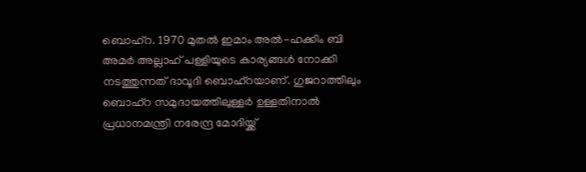ബൊഹ്‌റ. 1970 മുതല്‍ ഇമാം അല്‍-ഹക്കിം ബി അമര്‍ അല്ലാഹ് പള്ളിയുടെ കാര്യങ്ങള്‍ നോക്കി നടത്തുന്നത് ദാവൂദി ബൊഹ്‌റയാണ്. ഗുജറാത്തിലും ബൊഹ്‌റ സമുദായത്തിലുള്ളര്‍ ഉള്ളതിനാല്‍ പ്രധാനമന്ത്രി നരേന്ദ്ര മോദിയ്ക്ക്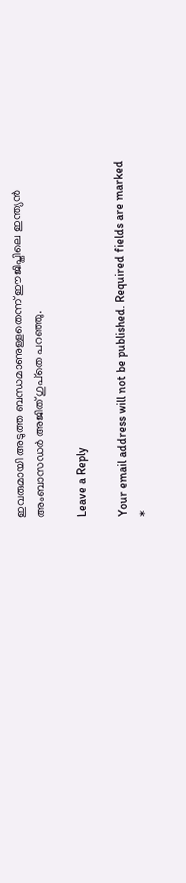ഇവരുമായി അടുത്ത ബന്ധമാണുള്ളതെന്ന് ഈജിപ്തിലെ ഇന്ത്യന്‍ അംബാസഡര്‍ അജിത് ഗുപ്‌തെ പറഞ്ഞു.

Leave a Reply

Your email address will not be published. Required fields are marked *